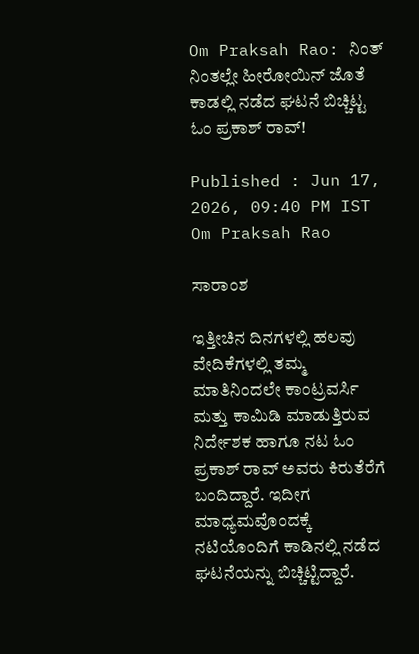Om Praksah Rao: ನಿಂತ್ ನಿಂತಲ್ಲೇ ಹೀರೋಯಿನ್ ಜೊತೆ ಕಾಡಲ್ಲಿ ನಡೆದ ಘಟನೆ ಬಿಚ್ಚಿಟ್ಟ ಓಂ ಪ್ರಕಾಶ್ ರಾವ್!

Published : Jun 17, 2026, 09:40 PM IST
Om Praksah Rao

ಸಾರಾಂಶ

ಇತ್ತೀಚಿನ ದಿನಗಳಲ್ಲಿ ಹಲವು ವೇದಿಕೆಗಳಲ್ಲಿ ತಮ್ಮ ಮಾತಿನಿಂದಲೇ ಕಾಂಟ್ರವರ್ಸಿ ಮತ್ತು ಕಾಮಿಡಿ ಮಾಡುತ್ತಿರುವ ನಿರ್ದೇಶಕ ಹಾಗೂ ನಟ ಓಂ ಪ್ರಕಾಶ್ ರಾವ್ ಅವರು ಕಿರುತೆರೆಗೆ ಬಂದಿದ್ದಾರೆ. ಇದೀಗ ಮಾಧ್ಯಮವೊಂದಕ್ಕೆ ನಟಿಯೊಂದಿಗೆ ಕಾಡಿನಲ್ಲಿ ನಡೆದ ಘಟನೆಯನ್ನು ಬಿಚ್ಚಿಟ್ಟಿದ್ದಾರೆ.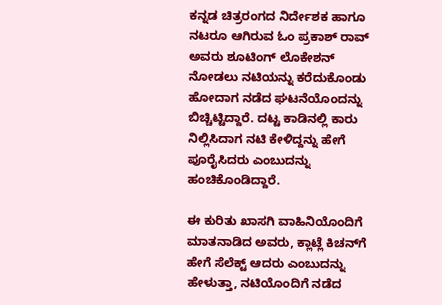ಕನ್ನಡ ಚಿತ್ರರಂಗದ ನಿರ್ದೇಶಕ ಹಾಗೂ ನಟರೂ ಆಗಿರುವ ಓಂ ಪ್ರಕಾಶ್ ರಾವ್ ಅವರು ಶೂಟಿಂಗ್ ಲೊಕೇಶನ್ ನೋಡಲು ನಟಿಯನ್ನು ಕರೆದುಕೊಂಡು ಹೋದಾಗ ನಡೆದ ಘಟನೆಯೊಂದನ್ನು ಬಿಚ್ಚಿಟ್ಟಿದ್ದಾರೆ. ದಟ್ಟ ಕಾಡಿನಲ್ಲಿ ಕಾರು ನಿಲ್ಲಿಸಿದಾಗ ನಟಿ ಕೇಳಿದ್ದನ್ನು ಹೇಗೆ ಪೂರೈಸಿದರು ಎಂಬುದನ್ನು ಹಂಚಿಕೊಂಡಿದ್ದಾರೆ.

ಈ ಕುರಿತು ಖಾಸಗಿ ವಾಹಿನಿಯೊಂದಿಗೆ ಮಾತನಾಡಿದ ಅವರು, ಕ್ಲಾಟ್ಲೆ ಕಿಚನ್‌ಗೆ ಹೇಗೆ ಸೆಲೆಕ್ಟ್ ಆದರು ಎಂಬುದನ್ನು ಹೇಳುತ್ತಾ, ನಟಿಯೊಂದಿಗೆ ನಡೆದ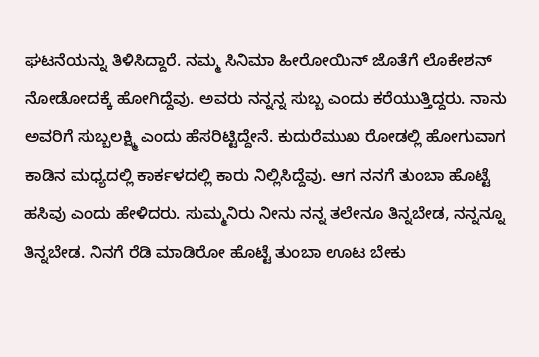ಘಟನೆಯನ್ನು ತಿಳಿಸಿದ್ದಾರೆ. ನಮ್ಮ ಸಿನಿಮಾ ಹೀರೋಯಿನ್ ಜೊತೆಗೆ ಲೊಕೇಶನ್ ನೋಡೋದಕ್ಕೆ ಹೋಗಿದ್ದೆವು. ಅವರು ನನ್ನನ್ನ ಸುಬ್ಬ ಎಂದು ಕರೆಯುತ್ತಿದ್ದರು. ನಾನು ಅವರಿಗೆ ಸುಬ್ಬಲಕ್ಷ್ಮಿ ಎಂದು ಹೆಸರಿಟ್ಟಿದ್ದೇನೆ. ಕುದುರೆಮುಖ ರೋಡಲ್ಲಿ ಹೋಗುವಾಗ ಕಾಡಿನ ಮಧ್ಯದಲ್ಲಿ ಕಾರ್ಕಳದಲ್ಲಿ ಕಾರು ನಿಲ್ಲಿಸಿದ್ದೆವು. ಆಗ ನನಗೆ ತುಂಬಾ ಹೊಟ್ಟೆ ಹಸಿವು ಎಂದು ಹೇಳಿದರು. ಸುಮ್ಮನಿರು ನೀನು ನನ್ನ ತಲೇನೂ ತಿನ್ನಬೇಡ, ನನ್ನನ್ನೂ ತಿನ್ನಬೇಡ. ನಿನಗೆ ರೆಡಿ ಮಾಡಿರೋ ಹೊಟ್ಟೆ ತುಂಬಾ ಊಟ ಬೇಕು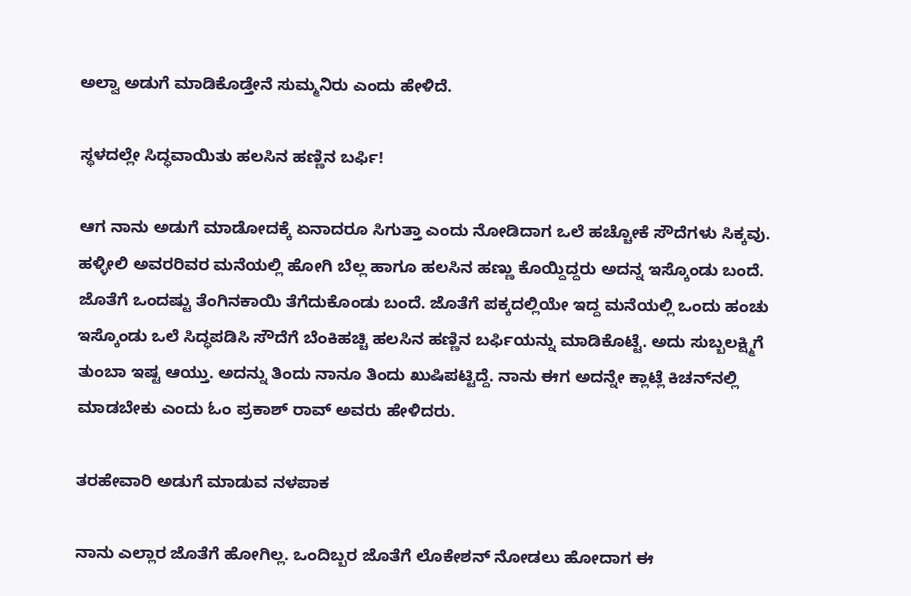ಅಲ್ವಾ ಅಡುಗೆ ಮಾಡಿಕೊಡ್ತೇನೆ ಸುಮ್ಮನಿರು ಎಂದು ಹೇಳಿದೆ.

ಸ್ಥಳದಲ್ಲೇ ಸಿದ್ಧವಾಯಿತು ಹಲಸಿನ ಹಣ್ಣಿನ ಬರ್ಫಿ!

ಆಗ ನಾನು ಅಡುಗೆ ಮಾಡೋದಕ್ಕೆ ಏನಾದರೂ ಸಿಗುತ್ತಾ ಎಂದು ನೋಡಿದಾಗ ಒಲೆ ಹಚ್ಚೋಕೆ ಸೌದೆಗಳು ಸಿಕ್ಕವು. ಹಳ್ಳೀಲಿ ಅವರರಿವರ ಮನೆಯಲ್ಲಿ ಹೋಗಿ ಬೆಲ್ಲ ಹಾಗೂ ಹಲಸಿನ ಹಣ್ಣು ಕೊಯ್ದಿದ್ದರು ಅದನ್ನ ಇಸ್ಕೊಂಡು ಬಂದೆ. ಜೊತೆಗೆ ಒಂದಷ್ಟು ತೆಂಗಿನಕಾಯಿ ತೆಗೆದುಕೊಂಡು ಬಂದೆ. ಜೊತೆಗೆ ಪಕ್ಕದಲ್ಲಿಯೇ ಇದ್ದ ಮನೆಯಲ್ಲಿ ಒಂದು ಹಂಚು ಇಸ್ಕೊಂಡು ಒಲೆ ಸಿದ್ಧಪಡಿಸಿ ಸೌದೆಗೆ ಬೆಂಕಿಹಚ್ಚಿ ಹಲಸಿನ ಹಣ್ಣಿನ ಬರ್ಫಿಯನ್ನು ಮಾಡಿಕೊಟ್ಟೆ. ಅದು ಸುಬ್ಬಲಕ್ಷ್ಮಿಗೆ ತುಂಬಾ ಇಷ್ಟ ಆಯ್ತು. ಅದನ್ನು ತಿಂದು ನಾನೂ ತಿಂದು ಖುಷಿಪಟ್ಟಿದ್ದೆ. ನಾನು ಈಗ ಅದನ್ನೇ ಕ್ಲಾಟ್ಲೆ ಕಿಚನ್‌ನಲ್ಲಿ ಮಾಡಬೇಕು ಎಂದು ಓಂ ಪ್ರಕಾಶ್ ರಾವ್ ಅವರು ಹೇಳಿದರು.

ತರಹೇವಾರಿ ಅಡುಗೆ ಮಾಡುವ ನಳಪಾಕ

ನಾನು ಎಲ್ಲಾರ ಜೊತೆಗೆ ಹೋಗಿಲ್ಲ. ಒಂದಿಬ್ಬರ ಜೊತೆಗೆ ಲೊಕೇಶನ್ ನೋಡಲು ಹೋದಾಗ ಈ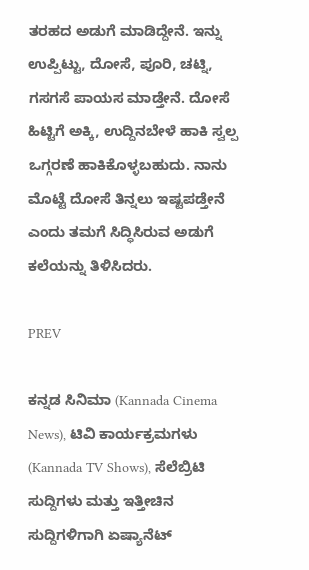ತರಹದ ಅಡುಗೆ ಮಾಡಿದ್ದೇನೆ. ಇನ್ನು ಉಪ್ಪಿಟ್ಟು, ದೋಸೆ, ಪೂರಿ, ಚಟ್ನಿ, ಗಸಗಸೆ ಪಾಯಸ ಮಾಡ್ತೇನೆ. ದೋಸೆ ಹಿಟ್ಟಿಗೆ ಅಕ್ಕಿ, ಉದ್ದಿನಬೇಳೆ ಹಾಕಿ ಸ್ವಲ್ಪ ಒಗ್ಗರಣೆ ಹಾಕಿಕೊಳ್ಳಬಹುದು. ನಾನು ಮೊಟ್ಟೆ ದೋಸೆ ತಿನ್ನಲು ಇಷ್ಟಪಡ್ತೇನೆ ಎಂದು ತಮಗೆ ಸಿದ್ಧಿಸಿರುವ ಅಡುಗೆ ಕಲೆಯನ್ನು ತಿಳಿಸಿದರು.

PREV

ಕನ್ನಡ ಸಿನಿಮಾ (Kannada Cinema News), ಟಿವಿ ಕಾರ್ಯಕ್ರಮಗಳು (Kannada TV Shows), ಸೆಲೆಬ್ರಿಟಿ ಸುದ್ದಿಗಳು ಮತ್ತು ಇತ್ತೀಚಿನ ಸುದ್ದಿಗಳಿಗಾಗಿ ಏಷ್ಯಾನೆಟ್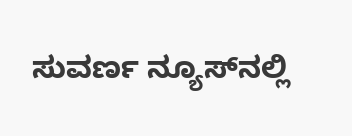ಸುವರ್ಣ ನ್ಯೂಸ್‌ನಲ್ಲಿ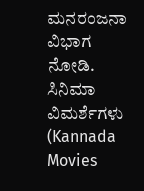ಮನರಂಜನಾ ವಿಭಾಗ ನೋಡಿ. ಸಿನಿಮಾ ವಿಮರ್ಶೆಗಳು (Kannada Movies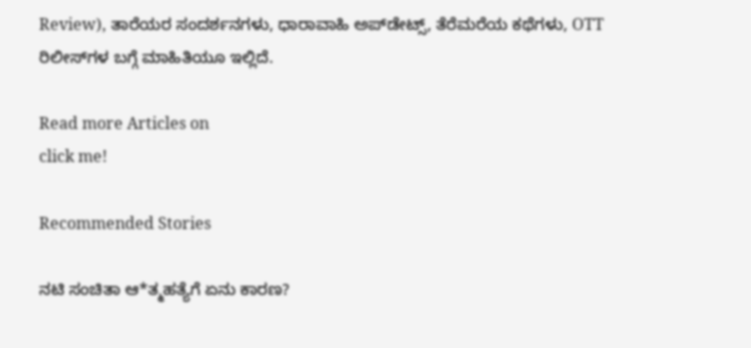Review), ತಾರೆಯರ ಸಂದರ್ಶನಗಳು, ಧಾರಾವಾಹಿ ಅಪ್‌ಡೇಟ್ಸ್‌, ತೆರೆಮರೆಯ ಕಥೆಗಳು, OTT ರಿಲೀಸ್‌ಗಳ ಬಗ್ಗೆ ಮಾಹಿತಿಯೂ ಇಲ್ಲಿದೆ.

Read more Articles on
click me!

Recommended Stories

ನಟಿ ಸಂಚಿತಾ ಆ*ತ್ಮಹತ್ಯೆಗೆ ಏನು ಕಾರಣ?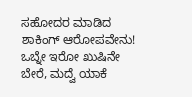ಸಹೋದರ ಮಾಡಿದ ಶಾಕಿಂಗ್ ಆರೋಪವೇನು!
ಒಬ್ನೇ ಇರೋ ಖುಷಿನೇ ಬೇರೆ, ಮದ್ವೆ ಯಾಕೆ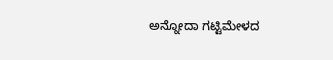ಅನ್ನೋದಾ ಗಟ್ಟಿಮೇಳದ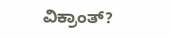ವಿಕ್ರಾಂತ್?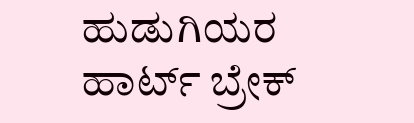ಹುಡುಗಿಯರ ಹಾರ್ಟ್ ಬ್ರೇಕ್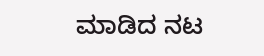ಮಾಡಿದ ನಟ